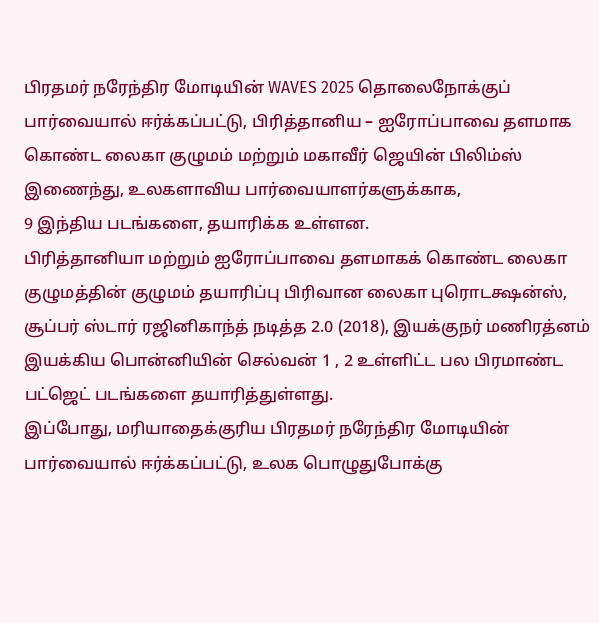பிரதமர் நரேந்திர மோடியின் WAVES 2025 தொலைநோக்குப் பார்வையால் ஈர்க்கப்பட்டு, பிரித்தானிய – ஐரோப்பாவை தளமாக கொண்ட லைகா குழுமம் மற்றும் மகாவீர் ஜெயின் பிலிம்ஸ் இணைந்து, உலகளாவிய பார்வையாளர்களுக்காக,
9 இந்திய படங்களை, தயாரிக்க உள்ளன.
பிரித்தானியா மற்றும் ஐரோப்பாவை தளமாகக் கொண்ட லைகா குழுமத்தின் குழுமம் தயாரிப்பு பிரிவான லைகா புரொடக்ஷன்ஸ், சூப்பர் ஸ்டார் ரஜினிகாந்த் நடித்த 2.0 (2018), இயக்குநர் மணிரத்னம் இயக்கிய பொன்னியின் செல்வன் 1 , 2 உள்ளிட்ட பல பிரமாண்ட பட்ஜெட் படங்களை தயாரித்துள்ளது.
இப்போது, மரியாதைக்குரிய பிரதமர் நரேந்திர மோடியின் பார்வையால் ஈர்க்கப்பட்டு, உலக பொழுதுபோக்கு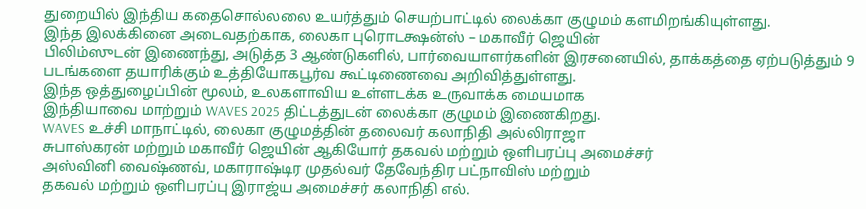துறையில் இந்திய கதைசொல்லலை உயர்த்தும் செயற்பாட்டில் லைக்கா குழுமம் களமிறங்கியுள்ளது.
இந்த இலக்கினை அடைவதற்காக, லைகா புரொடக்ஷன்ஸ் – மகாவீர் ஜெயின்
பிலிம்ஸுடன் இணைந்து, அடுத்த 3 ஆண்டுகளில், பார்வையாளர்களின் இரசனையில், தாக்கத்தை ஏற்படுத்தும் 9 படங்களை தயாரிக்கும் உத்தியோகபூர்வ கூட்டிணைவை அறிவித்துள்ளது.
இந்த ஒத்துழைப்பின் மூலம், உலகளாவிய உள்ளடக்க உருவாக்க மையமாக
இந்தியாவை மாற்றும் WAVES 2025 திட்டத்துடன் லைக்கா குழுமம் இணைகிறது.
WAVES உச்சி மாநாட்டில், லைகா குழுமத்தின் தலைவர் கலாநிதி அல்லிராஜா
சுபாஸ்கரன் மற்றும் மகாவீர் ஜெயின் ஆகியோர் தகவல் மற்றும் ஒளிபரப்பு அமைச்சர்
அஸ்வினி வைஷ்ணவ், மகாராஷ்டிர முதல்வர் தேவேந்திர பட்நாவிஸ் மற்றும்
தகவல் மற்றும் ஒளிபரப்பு இராஜ்ய அமைச்சர் கலாநிதி எல்.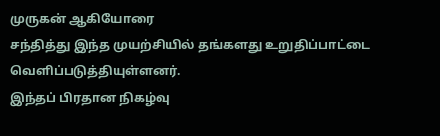முருகன் ஆகியோரை
சந்தித்து இந்த முயற்சியில் தங்களது உறுதிப்பாட்டை வெளிப்படுத்தியுள்ளனர்.
இந்தப் பிரதான நிகழ்வு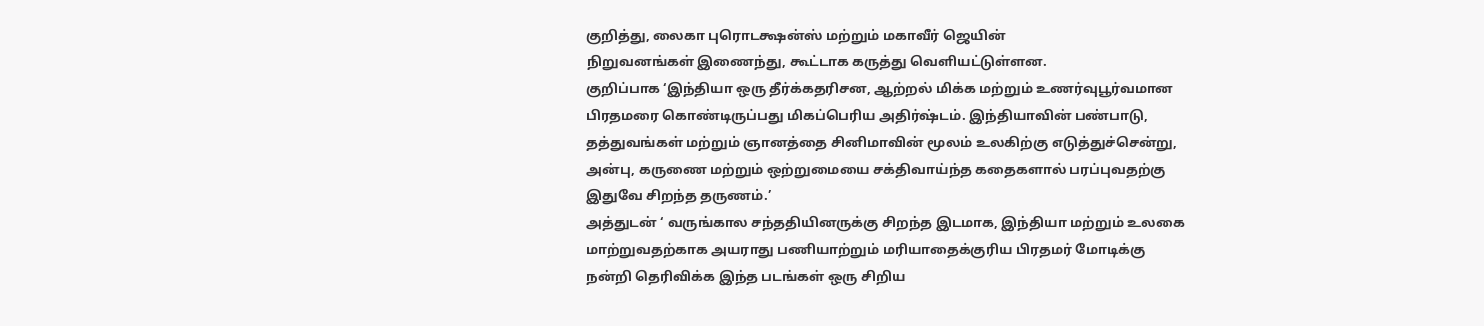குறித்து, லைகா புரொடக்ஷன்ஸ் மற்றும் மகாவீர் ஜெயின்
நிறுவனங்கள் இணைந்து, கூட்டாக கருத்து வெளியட்டுள்ளன.
குறிப்பாக ‘இந்தியா ஒரு தீர்க்கதரிசன, ஆற்றல் மிக்க மற்றும் உணர்வுபூர்வமான
பிரதமரை கொண்டிருப்பது மிகப்பெரிய அதிர்ஷ்டம். இந்தியாவின் பண்பாடு,
தத்துவங்கள் மற்றும் ஞானத்தை சினிமாவின் மூலம் உலகிற்கு எடுத்துச்சென்று,
அன்பு, கருணை மற்றும் ஒற்றுமையை சக்திவாய்ந்த கதைகளால் பரப்புவதற்கு
இதுவே சிறந்த தருணம்.’
அத்துடன் ‘ வருங்கால சந்ததியினருக்கு சிறந்த இடமாக, இந்தியா மற்றும் உலகை
மாற்றுவதற்காக அயராது பணியாற்றும் மரியாதைக்குரிய பிரதமர் மோடிக்கு
நன்றி தெரிவிக்க இந்த படங்கள் ஒரு சிறிய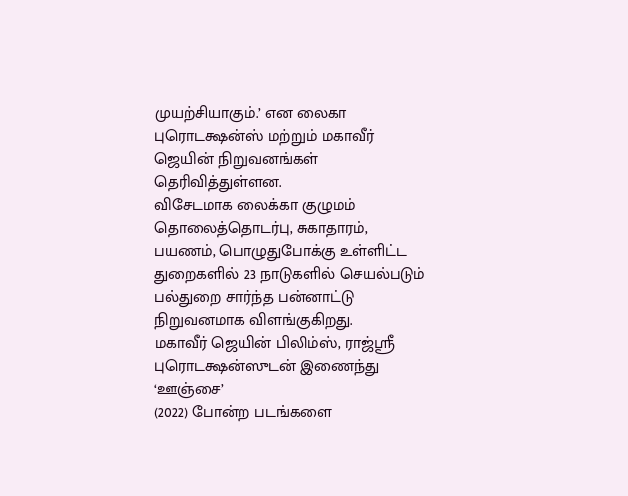முயற்சியாகும்.’ என லைகா
புரொடக்ஷன்ஸ் மற்றும் மகாவீர் ஜெயின் நிறுவனங்கள் தெரிவித்துள்ளன.
விசேடமாக லைக்கா குழுமம் தொலைத்தொடர்பு, சுகாதாரம், பயணம், பொழுதுபோக்கு உள்ளிட்ட துறைகளில் 23 நாடுகளில் செயல்படும் பல்துறை சார்ந்த பன்னாட்டு நிறுவனமாக விளங்குகிறது.
மகாவீர் ஜெயின் பிலிம்ஸ், ராஜ்ஸ்ரீ புரொடக்ஷன்ஸுடன் இணைந்து ‘ஊஞ்சை’
(2022) போன்ற படங்களை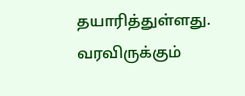தயாரித்துள்ளது. வரவிருக்கும்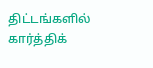திட்டங்களில் கார்த்திக்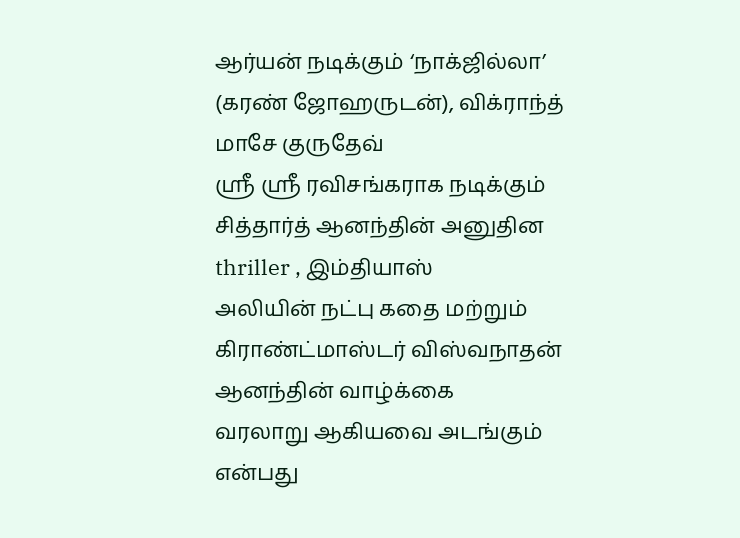ஆர்யன் நடிக்கும் ‘நாக்ஜில்லா’ (கரண் ஜோஹருடன்), விக்ராந்த் மாசே குருதேவ்
ஸ்ரீ ஸ்ரீ ரவிசங்கராக நடிக்கும் சித்தார்த் ஆனந்தின் அனுதின thriller , இம்தியாஸ்
அலியின் நட்பு கதை மற்றும் கிராண்ட்மாஸ்டர் விஸ்வநாதன் ஆனந்தின் வாழ்க்கை
வரலாறு ஆகியவை அடங்கும் என்பது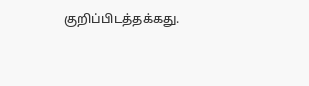குறிப்பிடத்தக்கது.